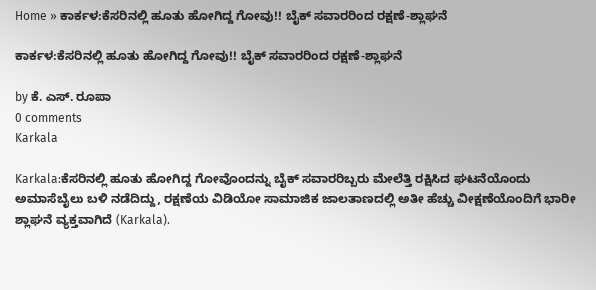Home » ಕಾರ್ಕಳ:ಕೆಸರಿನಲ್ಲಿ ಹೂತು ಹೋಗಿದ್ದ ಗೋವು!! ಬೈಕ್ ಸವಾರರಿಂದ ರಕ್ಷಣೆ-ಶ್ಲಾಘನೆ

ಕಾರ್ಕಳ:ಕೆಸರಿನಲ್ಲಿ ಹೂತು ಹೋಗಿದ್ದ ಗೋವು!! ಬೈಕ್ ಸವಾರರಿಂದ ರಕ್ಷಣೆ-ಶ್ಲಾಘನೆ

by ಕೆ. ಎಸ್. ರೂಪಾ
0 comments
Karkala

Karkala:ಕೆಸರಿನಲ್ಲಿ ಹೂತು ಹೋಗಿದ್ದ ಗೋವೊಂದನ್ನು ಬೈಕ್ ಸವಾರರಿಬ್ಬರು ಮೇಲೆತ್ತಿ ರಕ್ಷಿಸಿದ ಘಟನೆಯೊಂದು ಅಮಾಸೆಬೈಲು ಬಳಿ ನಡೆದಿದ್ದು, ರಕ್ಷಣೆಯ ವಿಡಿಯೋ ಸಾಮಾಜಿಕ ಜಾಲತಾಣದಲ್ಲಿ ಅತೀ ಹೆಚ್ಚು ವೀಕ್ಷಣೆಯೊಂದಿಗೆ ಭಾರೀ ಶ್ಲಾಘನೆ ವ್ಯಕ್ತವಾಗಿದೆ (Karkala).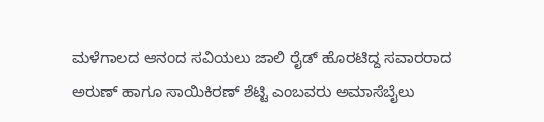ಮಳೆಗಾಲದ ಆನಂದ ಸವಿಯಲು ಜಾಲಿ ರೈಡ್ ಹೊರಟಿದ್ದ ಸವಾರರಾದ ಅರುಣ್ ಹಾಗೂ ಸಾಯಿಕಿರಣ್ ಶೆಟ್ಟಿ ಎಂಬವರು ಅಮಾಸೆಬೈಲು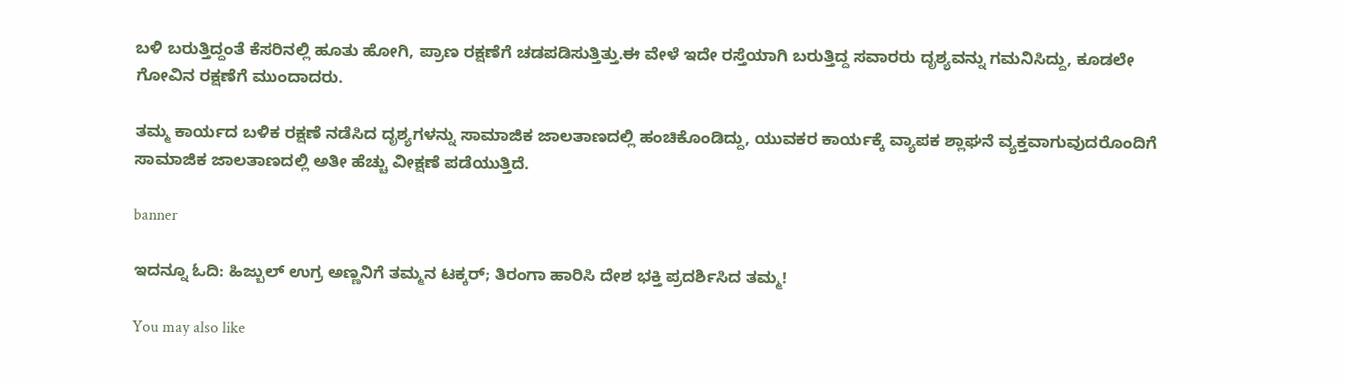ಬಳಿ ಬರುತ್ತಿದ್ದಂತೆ ಕೆಸರಿನಲ್ಲಿ ಹೂತು ಹೋಗಿ, ಪ್ರಾಣ ರಕ್ಷಣೆಗೆ ಚಡಪಡಿಸುತ್ತಿತ್ತು.ಈ ವೇಳೆ ಇದೇ ರಸ್ತೆಯಾಗಿ ಬರುತ್ತಿದ್ದ ಸವಾರರು ದೃಶ್ಯವನ್ನು ಗಮನಿಸಿದ್ದು, ಕೂಡಲೇ ಗೋವಿನ ರಕ್ಷಣೆಗೆ ಮುಂದಾದರು.

ತಮ್ಮ ಕಾರ್ಯದ ಬಳಿಕ ರಕ್ಷಣೆ ನಡೆಸಿದ ದೃಶ್ಯಗಳನ್ನು ಸಾಮಾಜಿಕ ಜಾಲತಾಣದಲ್ಲಿ ಹಂಚಿಕೊಂಡಿದ್ದು, ಯುವಕರ ಕಾರ್ಯಕ್ಕೆ ವ್ಯಾಪಕ ಶ್ಲಾಘನೆ ವ್ಯಕ್ತವಾಗುವುದರೊಂದಿಗೆ ಸಾಮಾಜಿಕ ಜಾಲತಾಣದಲ್ಲಿ ಅತೀ ಹೆಚ್ಚು ವೀಕ್ಷಣೆ ಪಡೆಯುತ್ತಿದೆ.

banner

ಇದನ್ನೂ ಓದಿ: ಹಿಜ್ಬುಲ್‍ ಉಗ್ರ ಅಣ್ಣನಿಗೆ ತಮ್ಮನ ಟಕ್ಕರ್; ತಿರಂಗಾ ಹಾರಿಸಿ ದೇಶ ಭಕ್ತಿ ಪ್ರದರ್ಶಿಸಿದ ತಮ್ಮ!

You may also like